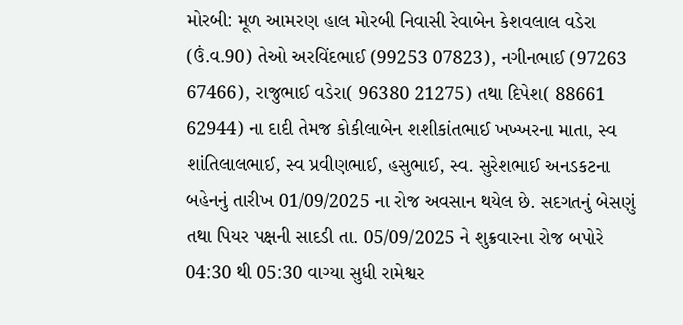મોરબી: મૂળ આમરણ હાલ મોરબી નિવાસી રેવાબેન કેશવલાલ વડેરા (ઉં.વ.90) તેઓ અરવિંદભાઈ (99253 07823), નગીનભાઈ (97263 67466), રાજુભાઈ વડેરા( 96380 21275) તથા દિપેશ( 88661 62944) ના દાદી તેમજ કોકીલાબેન શશીકાંતભાઈ ખખ્ખરના માતા, સ્વ શાંતિલાલભાઈ, સ્વ પ્રવીણભાઈ, હસુભાઈ, સ્વ. સુરેશભાઈ અનડકટના બહેનનું તારીખ 01/09/2025 ના રોજ અવસાન થયેલ છે. સદગતનું બેસણું તથા પિયર પક્ષની સાદડી તા. 05/09/2025 ને શુક્રવારના રોજ બપોરે 04:30 થી 05:30 વાગ્યા સુધી રામેશ્વર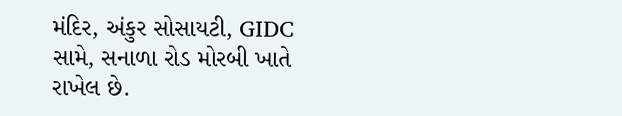મંદિર, અંકુર સોસાયટી, GIDC સામે, સનાળા રોડ મોરબી ખાતે રાખેલ છે.